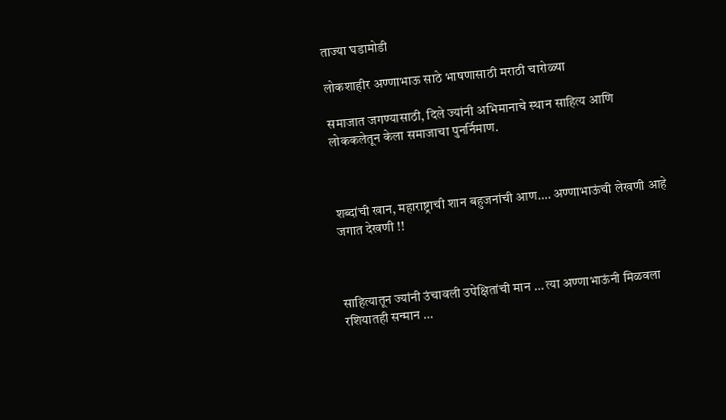ताज्या घडामोडी

लोकशाहीर अण्णाभाऊ साठे भाषणासाठी मराठी चारोळ्या

समाजात जगण्यासाठी, दिले ज्यांनी अभिमानाचे स्थान साहित्य आणि लोककलेतून केला समाजाचा पुनर्निमाण.



शब्दांची खान, महाराष्ट्राची शान बहुजनांची आण…. अण्णाभाऊंची लेखणी आहे जगात देखणी !!



साहित्यातून ज्यांनी उंचावली उपेक्षितांची मान … त्या अण्णाभाऊंनी मिळवला रशियातही सन्मान …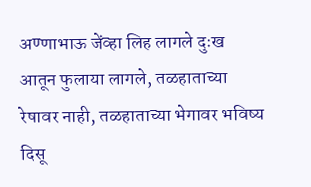अण्णाभाऊ जेंव्हा लिह लागले दुःख आतून फुलाया लागले, तळहाताच्या रेषावर नाही, तळहाताच्या भेगावर भविष्य दिसू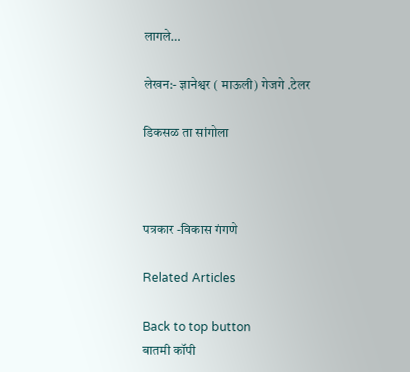लागले…

लेखन:- ज्ञानेश्वर ( माऊली) गेजगे .टेलर

डिकसळ ता सांगोला



पत्रकार -विकास गंगणे

Related Articles

Back to top button
बातमी कॉपी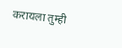करायला तुम्ही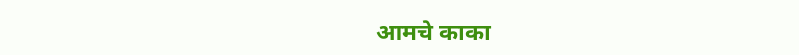आमचे काका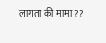लागता की मामा ??